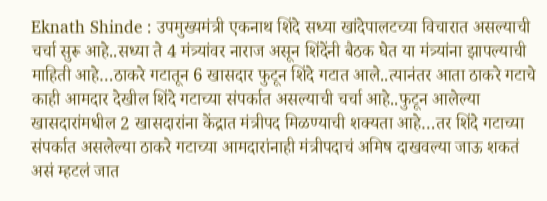Eknath Shinde : उपमुख्यमंत्री एकनाथ शिंदे सध्या खांदेपालटच्या विचारात असल्याची चर्चा सुरू आहे..सध्या ते 4 मंत्र्यांवर नाराज असून शिंदेंनी बैठक घेत या मंत्र्यांना झापल्याची माहिती आहे…ठाकरे गटातून 6 खासदार फुटून शिंदे गटात आले..त्यानंतर आता ठाकरे गटाचे काही आमदार देखील शिंदे गटाच्या संपर्कात असल्याची चर्चा आहे..फुटून आलेल्या खासदारांमधील 2 खासदारांना केंद्रात मंत्रीपद मिळण्याची शक्यता आहे…तर शिंदे गटाच्या संपर्कात असलेल्या ठाकरे गटाच्या आमदारांनाही मंत्रीपदाचं अमिष दाखवल्या जाऊ शकतं असं म्हटलं जात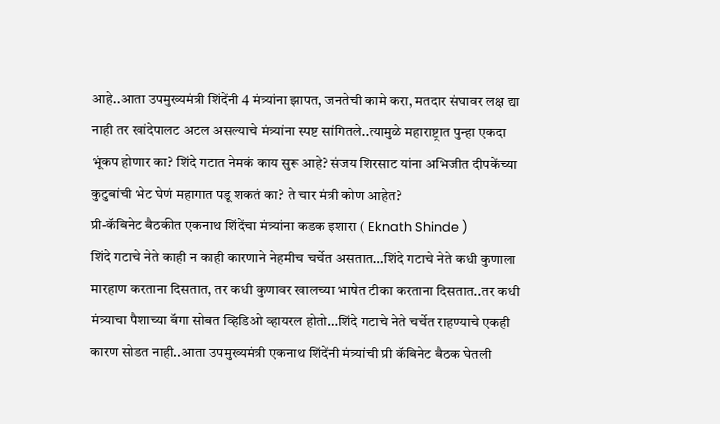आहे..आता उपमुख्यमंत्री शिंदेंनी 4 मंत्र्यांना झापत, जनतेची कामे करा, मतदार संघावर लक्ष द्या नाही तर खांदेपालट अटल असल्याचे मंत्र्यांना स्पष्ट सांगितले..त्यामुळे महाराष्ट्रात पुन्हा एकदा भूंकप होणार का? शिंदे गटात नेमकं काय सुरू आहे? संजय शिरसाट यांना अभिजीत दीपकेंच्या कुटुबांची भेट घेणं महागात पडू शकतं का? ते चार मंत्री कोण आहेत?
प्री-कॅबिनेट बैठकीत एकनाथ शिंदेंचा मंत्र्यांना कडक इशारा ( Eknath Shinde )
शिंदे गटाचे नेते काही न काही कारणाने नेहमीच चर्चेत असतात…शिंदे गटाचे नेते कधी कुणाला मारहाण करताना दिसतात, तर कधी कुणावर खालच्या भाषेत टीका करताना दिसतात..तर कधी मंत्र्याचा पैशाच्या बॅगा सोबत व्हिडिओ व्हायरल होतो…शिंदे गटाचे नेते चर्चेत राहण्याचे एकही कारण सोडत नाही..आता उपमुख्यमंत्री एकनाथ शिंदेंनी मंत्र्यांची प्री कॅबिनेट बैठक घेतली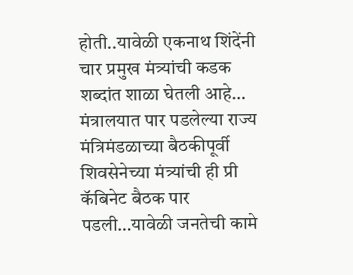होती..यावेळी एकनाथ शिंदेंनी चार प्रमुख मंत्र्यांची कडक शब्दांत शाळा घेतली आहे… मंत्रालयात पार पडलेल्या राज्य मंत्रिमंडळाच्या बैठकीपूर्वी शिवसेनेच्या मंत्र्यांची ही प्री कॅबिनेट बैठक पार पडली…यावेळी जनतेची कामे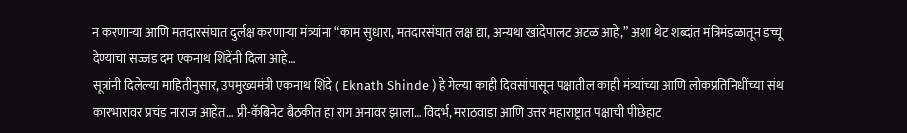न करणाऱ्या आणि मतदारसंघात दुर्लक्ष करणाऱ्या मंत्र्यांना “काम सुधारा, मतदारसंघात लक्ष द्या, अन्यथा खांदेपालट अटळ आहे,” अशा थेट शब्दांत मंत्रिमंडळातून डच्चू देण्याचा सज्जड दम एकनाथ शिंदेंनी दिला आहे…
सूत्रांनी दिलेल्या माहितीनुसार, उपमुख्यमंत्री एकनाथ शिंदे ( Eknath Shinde ) हे गेल्या काही दिवसांपासून पक्षातील काही मंत्र्यांच्या आणि लोकप्रतिनिधींच्या संथ कारभारावर प्रचंड नाराज आहेत… प्री-कॅबिनेट बैठकीत हा राग अनावर झाला… विदर्भ, मराठवाडा आणि उत्तर महाराष्ट्रात पक्षाची पीछेहाट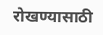रोखण्यासाठी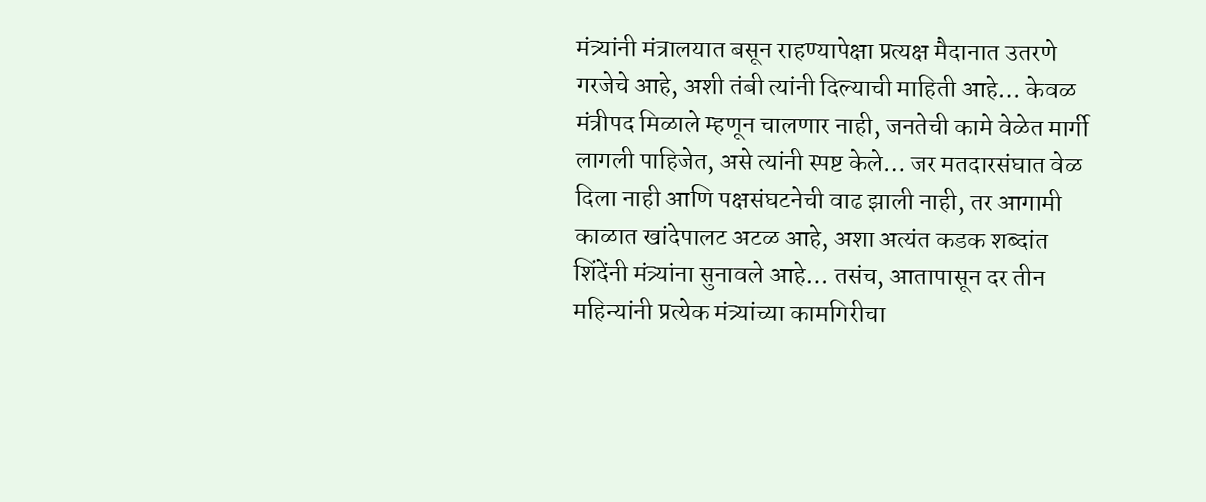मंत्र्यांनी मंत्रालयात बसून राहण्यापेक्षा प्रत्यक्ष मैदानात उतरणे गरजेचे आहे, अशी तंबी त्यांनी दिल्याची माहिती आहे… केवळ मंत्रीपद मिळाले म्हणून चालणार नाही, जनतेची कामे वेळेत मार्गी लागली पाहिजेत, असे त्यांनी स्पष्ट केले… जर मतदारसंघात वेळ दिला नाही आणि पक्षसंघटनेची वाढ झाली नाही, तर आगामी काळात खांदेपालट अटळ आहे, अशा अत्यंत कडक शब्दांत शिंदेंनी मंत्र्यांना सुनावले आहे… तसंच, आतापासून दर तीन महिन्यांनी प्रत्येक मंत्र्यांच्या कामगिरीचा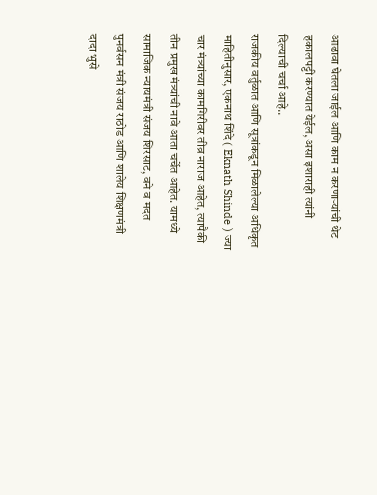आढावा घेतला जाईल आणि काम न करणाऱ्यांची थेट हकालपट्टी करण्यात येईल, असा इशाराही त्यांनी दिल्याची चर्चा आहे..
राजकीय वर्तुळात आणि सूत्रांकडून मिळालेल्या अधिकृत माहितीनुसार, एकनाथ शिंदे ( Eknath Shinde ) ज्या चार मंत्र्यांच्या कामगिरीवर तीव्र नाराज आहेत, त्यापैकी तीन प्रमुख मंत्र्यांची नावे आता चर्चेत आहेत. यामध्ये सामाजिक न्यायमंत्री संजय शिरसाट, वने व मदत पुनर्वसन मंत्री संजय राठोड आणि शालेय शिक्षणमंत्री दादा भुसे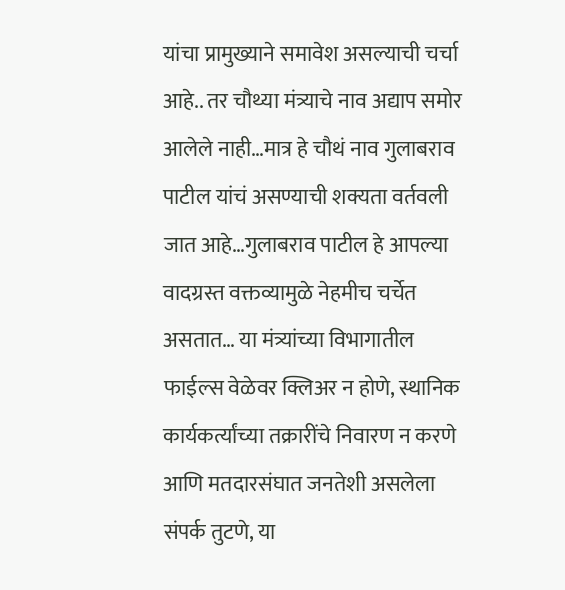यांचा प्रामुख्याने समावेश असल्याची चर्चा आहे.. तर चौथ्या मंत्र्याचे नाव अद्याप समोर आलेले नाही…मात्र हे चौथं नाव गुलाबराव पाटील यांचं असण्याची शक्यता वर्तवली जात आहे…गुलाबराव पाटील हे आपल्या वादग्रस्त वक्तव्यामुळे नेहमीच चर्चेत असतात… या मंत्र्यांच्या विभागातील फाईल्स वेळेवर क्लिअर न होणे, स्थानिक कार्यकर्त्यांच्या तक्रारींचे निवारण न करणे आणि मतदारसंघात जनतेशी असलेला संपर्क तुटणे, या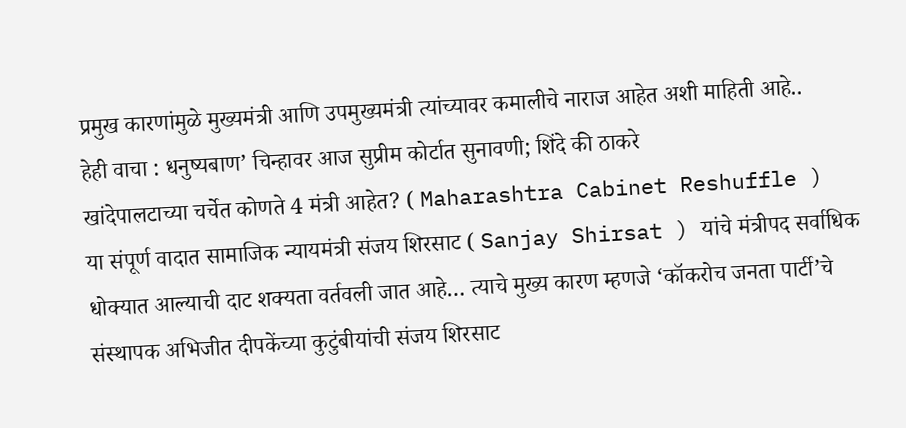प्रमुख कारणांमुळे मुख्यमंत्री आणि उपमुख्यमंत्री त्यांच्यावर कमालीचे नाराज आहेत अशी माहिती आहे..
हेही वाचा : धनुष्यबाण’ चिन्हावर आज सुप्रीम कोर्टात सुनावणी; शिंदे की ठाकरे
खांदेपालटाच्या चर्चेत कोणते 4 मंत्री आहेत? ( Maharashtra Cabinet Reshuffle )
या संपूर्ण वादात सामाजिक न्यायमंत्री संजय शिरसाट ( Sanjay Shirsat ) यांचे मंत्रीपद सर्वाधिक धोक्यात आल्याची दाट शक्यता वर्तवली जात आहे… त्याचे मुख्य कारण म्हणजे ‘कॉकरोच जनता पार्टी’चे संस्थापक अभिजीत दीपकेंच्या कुटुंबीयांची संजय शिरसाट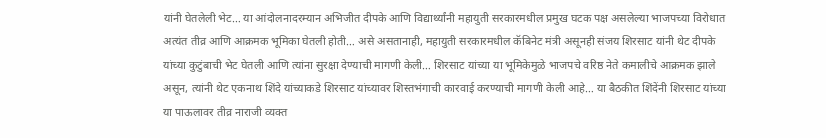यांनी घेतलेली भेट… या आंदोलनादरम्यान अभिजीत दीपके आणि विद्यार्थ्यांनी महायुती सरकारमधील प्रमुख घटक पक्ष असलेल्या भाजपच्या विरोधात अत्यंत तीव्र आणि आक्रमक भूमिका घेतली होती… असे असतानाही, महायुती सरकारमधील कॅबिनेट मंत्री असूनही संजय शिरसाट यांनी थेट दीपके यांच्या कुटुंबाची भेट घेतली आणि त्यांना सुरक्षा देण्याची मागणी केली… शिरसाट यांच्या या भूमिकेमुळे भाजपचे वरिष्ठ नेते कमालीचे आक्रमक झाले असून, त्यांनी थेट एकनाथ शिंदे यांच्याकडे शिरसाट यांच्यावर शिस्तभंगाची कारवाई करण्याची मागणी केली आहे… या बैठकीत शिंदेंनी शिरसाट यांच्या या पाऊलावर तीव्र नाराजी व्यक्त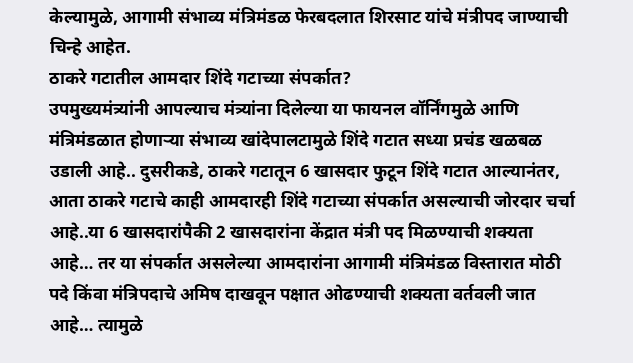केल्यामुळे, आगामी संभाव्य मंत्रिमंडळ फेरबदलात शिरसाट यांचे मंत्रीपद जाण्याची चिन्हे आहेत.
ठाकरे गटातील आमदार शिंदे गटाच्या संपर्कात?
उपमुख्यमंत्र्यांनी आपल्याच मंत्र्यांना दिलेल्या या फायनल वॉर्निंगमुळे आणि मंत्रिमंडळात होणाऱ्या संभाव्य खांदेपालटामुळे शिंदे गटात सध्या प्रचंड खळबळ उडाली आहे.. दुसरीकडे, ठाकरे गटातून 6 खासदार फुटून शिंदे गटात आल्यानंतर, आता ठाकरे गटाचे काही आमदारही शिंदे गटाच्या संपर्कात असल्याची जोरदार चर्चा आहे..या 6 खासदारांपैकी 2 खासदारांना केंद्रात मंत्री पद मिळण्याची शक्यता आहे… तर या संपर्कात असलेल्या आमदारांना आगामी मंत्रिमंडळ विस्तारात मोठी पदे किंवा मंत्रिपदाचे अमिष दाखवून पक्षात ओढण्याची शक्यता वर्तवली जात आहे… त्यामुळे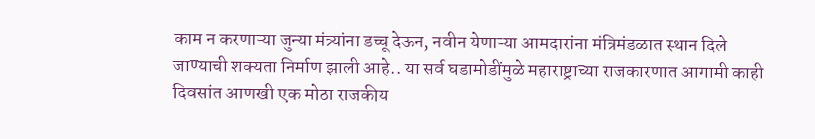काम न करणाऱ्या जुन्या मंत्र्यांना डच्चू देऊन, नवीन येणाऱ्या आमदारांना मंत्रिमंडळात स्थान दिले जाण्याची शक्यता निर्माण झाली आहे.. या सर्व घडामोडींमुळे महाराष्ट्राच्या राजकारणात आगामी काही दिवसांत आणखी एक मोठा राजकीय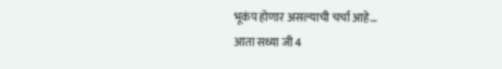भूकंप होणार असल्याची चर्चा आहे…
आता सध्या जी 4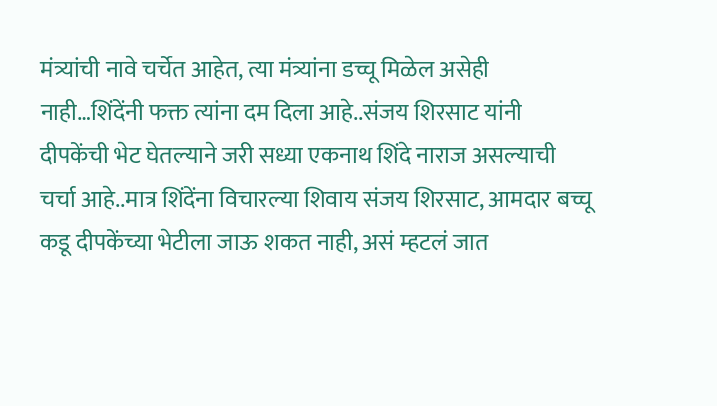मंत्र्यांची नावे चर्चेत आहेत, त्या मंत्र्यांना डच्चू मिळेल असेही नाही…शिंदेंनी फक्त त्यांना दम दिला आहे..संजय शिरसाट यांनी दीपकेंची भेट घेतल्याने जरी सध्या एकनाथ शिंदे नाराज असल्याची चर्चा आहे..मात्र शिंदेंना विचारल्या शिवाय संजय शिरसाट, आमदार बच्चू कडू दीपकेंच्या भेटीला जाऊ शकत नाही, असं म्हटलं जात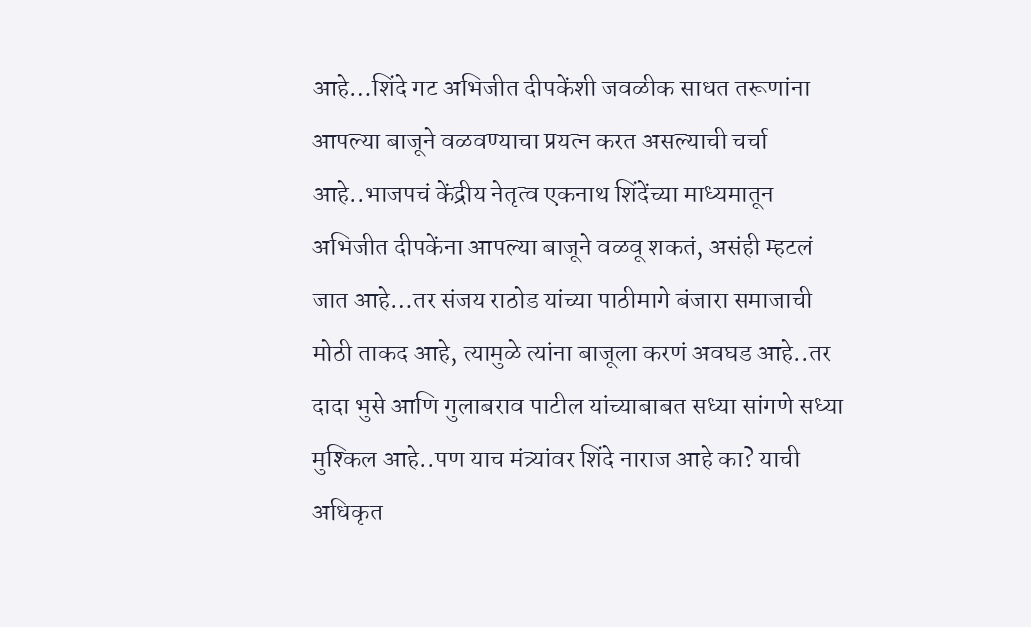आहे…शिंदे गट अभिजीत दीपकेंशी जवळीक साधत तरूणांना आपल्या बाजूने वळवण्याचा प्रयत्न करत असल्याची चर्चा आहे..भाजपचं केंद्रीय नेतृत्व एकनाथ शिंदेंच्या माध्यमातून अभिजीत दीपकेंना आपल्या बाजूने वळवू शकतं, असंही म्हटलं जात आहे…तर संजय राठोड यांच्या पाठीमागे बंजारा समाजाची मोठी ताकद आहे, त्यामुळे त्यांना बाजूला करणं अवघड आहे..तर दादा भुसे आणि गुलाबराव पाटील यांच्याबाबत सध्या सांगणे सध्या मुश्किल आहे..पण याच मंत्र्यांवर शिंदे नाराज आहे का? याची अधिकृत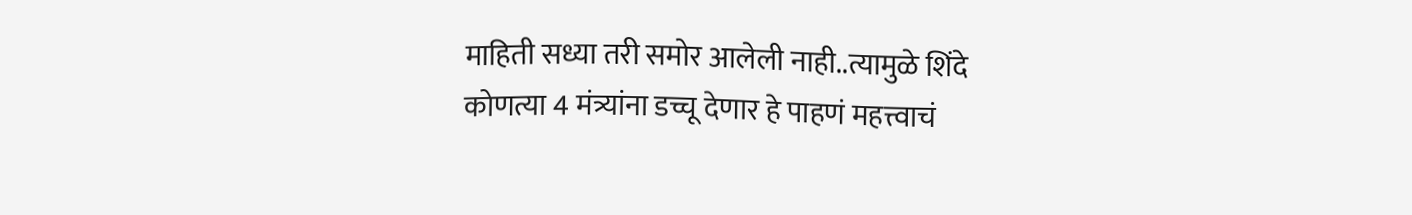माहिती सध्या तरी समोर आलेली नाही..त्यामुळे शिंदे कोणत्या 4 मंत्र्यांना डच्चू देणार हे पाहणं महत्त्वाचं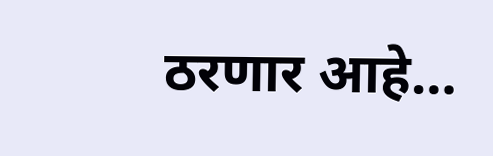ठरणार आहे…